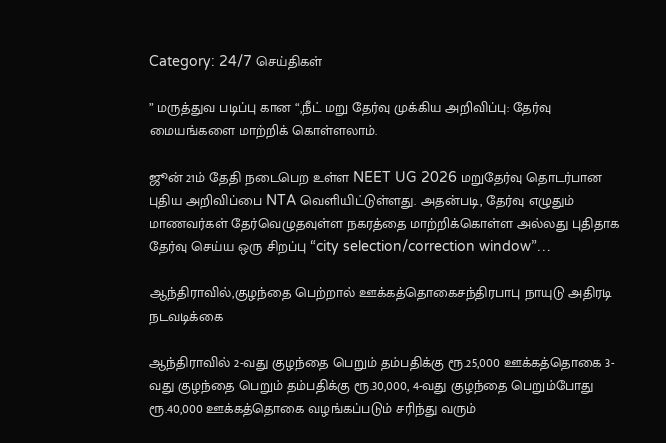Category: 24/7 செய்திகள்

” மருத்துவ படிப்பு கான “,நீட் மறு தேர்வு முக்கிய அறிவிப்பு: தேர்வு மையங்களை மாற்றிக் கொள்ளலாம்.

ஜூன் 21ம் தேதி நடைபெற உள்ள NEET UG 2026 மறுதேர்வு தொடர்பான புதிய அறிவிப்பை NTA வெளியிட்டுள்ளது. அதன்படி, தேர்வு எழுதும் மாணவர்கள் தேர்வெழுதவுள்ள நகரத்தை மாற்றிக்கொள்ள அல்லது புதிதாக தேர்வு செய்ய ஒரு சிறப்பு “city selection/correction window”…

ஆந்திராவில்,குழந்தை பெற்றால் ஊக்கத்தொகைசந்திரபாபு நாயுடு அதிரடி நடவடிக்கை

ஆந்திராவில் 2-வது குழந்தை பெறும் தம்பதிக்கு ரூ.25,000 ஊக்கத்தொகை 3-வது குழந்தை பெறும் தம்பதிக்கு ரூ.30,000, 4-வது குழந்தை பெறும்போது ரூ.40,000 ஊக்கத்தொகை வழங்கப்படும் சரிந்து வரும்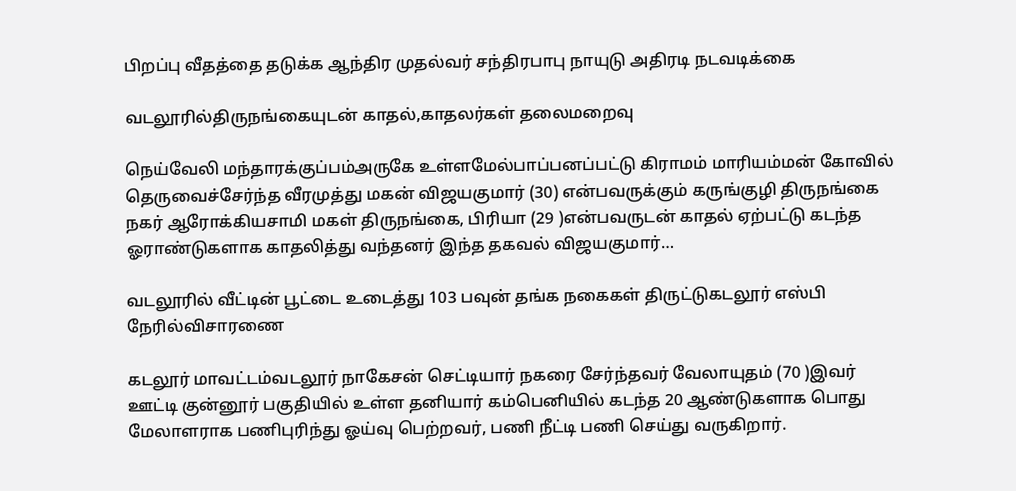பிறப்பு வீதத்தை தடுக்க ஆந்திர முதல்வர் சந்திரபாபு நாயுடு அதிரடி நடவடிக்கை

வடலூரில்திருநங்கையுடன் காதல்,காதலர்கள் தலைமறைவு

நெய்வேலி மந்தாரக்குப்பம்அருகே உள்ளமேல்பாப்பனப்பட்டு கிராமம் மாரியம்மன் கோவில் தெருவைச்சேர்ந்த வீரமுத்து மகன் விஜயகுமார் (30) என்பவருக்கும் கருங்குழி திருநங்கை நகர் ஆரோக்கியசாமி மகள் திருநங்கை, பிரியா (29 )என்பவருடன் காதல் ஏற்பட்டு கடந்த ஓராண்டுகளாக காதலித்து வந்தனர் இந்த தகவல் விஜயகுமார்…

வடலூரில் வீட்டின் பூட்டை உடைத்து 103 பவுன் தங்க நகைகள் திருட்டுகடலூர் எஸ்பி நேரில்விசாரணை

கடலூர் மாவட்டம்வடலூர் நாகேசன் செட்டியார் நகரை சேர்ந்தவர் வேலாயுதம் (70 )இவர் ஊட்டி குன்னூர் பகுதியில் உள்ள தனியார் கம்பெனியில் கடந்த 20 ஆண்டுகளாக பொது மேலாளராக பணிபுரிந்து ஓய்வு பெற்றவர், பணி நீட்டி பணி செய்து வருகிறார்.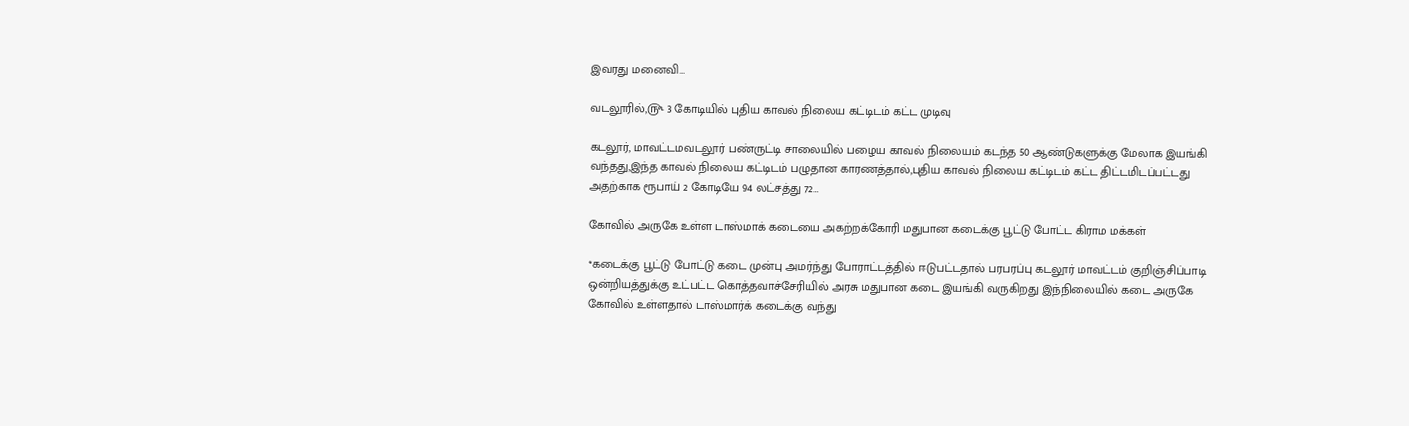இவரது மனைவி…

வடலூரில்,௹ 3 கோடியில் புதிய காவல் நிலைய கட்டிடம் கட்ட முடிவு

கடலூர், மாவட்டமவடலூர் பண்ருட்டி சாலையில் பழைய காவல் நிலையம் கடந்த 50 ஆண்டுகளுக்கு மேலாக இயங்கி வந்தது,இந்த காவல் நிலைய கட்டிடம் பழுதான காரணத்தால்,புதிய காவல் நிலைய கட்டிடம் கட்ட திட்டமிடப்பட்டது அதற்காக ரூபாய் 2 கோடியே 94 லட்சத்து 72…

கோவில் அருகே உள்ள டாஸ்மாக் கடையை அகற்றக்கோரி மதுபான கடைக்கு பூட்டு போட்ட கிராம மக்கள்

*கடைக்கு பூட்டு போட்டு கடை முன்பு அமர்ந்து போராட்டத்தில் ஈடுபட்டதால் பரபரப்பு கடலூர் மாவட்டம் குறிஞ்சிப்பாடி ஒன்றியத்துக்கு உட்பட்ட கொத்தவாச்சேரியில் அரசு மதுபான கடை இயங்கி வருகிறது இந்நிலையில் கடை அருகே கோவில் உள்ளதால் டாஸ்மார்க் கடைக்கு வந்து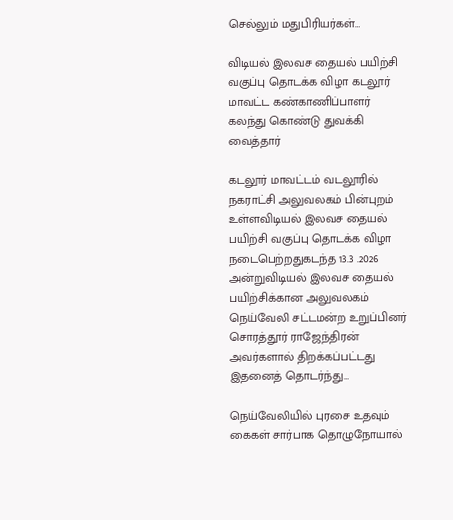செல்லும் மதுபிரியர்கள்…

விடியல் இலவச தையல் பயிற்சி வகுப்பு தொடக்க விழா கடலூர் மாவட்ட கண்காணிப்பாளர் கலந்து கொண்டு துவக்கி வைத்தார்

கடலூர் மாவட்டம் வடலூரில் நகராட்சி அலுவலகம் பின்புறம் உள்ளவிடியல் இலவச தையல் பயிற்சி வகுப்பு தொடக்க விழா நடைபெற்றதுகடந்த 13.3 .2026 அன்றுவிடியல் இலவச தையல் பயிற்சிக்கான அலுவலகம் நெய்வேலி சட்டமன்ற உறுப்பினர் சொரத்தூர் ராஜேந்திரன் அவர்களால் திறக்கப்பட்டது இதனைத் தொடர்ந்து…

நெய்வேலியில் புரசை உதவும் கைகள் சார்பாக தொழுநோயால்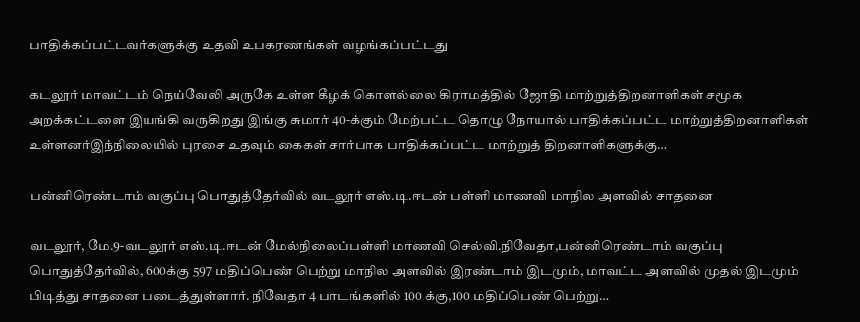பாதிக்கப்பட்டவர்களுக்கு உதவி உபகரணங்கள் வழங்கப்பட்டது

கடலூர் மாவட்டம் நெய்வேலி அருகே உள்ள கீழக் கொளல்லை கிராமத்தில் ஜோதி மாற்றுத்திறனாளிகள் சமூக அறக்கட்டளை இயங்கி வருகிறது இங்கு சுமார் 40-க்கும் மேற்பட்ட தொழு நோயால் பாதிக்கப்பட்ட மாற்றுத்திறனாளிகள் உள்ளனர்இந்நிலையில் புரசை உதவும் கைகள் சார்பாக பாதிக்கப்பட்ட மாற்றுத் திறனாளிகளுக்கு…

பன்னிரெண்டாம் வகுப்பு பொதுத்தேர்வில் வடலூர் எஸ்.டி.ஈடன் பள்ளி மாணவி மாநில அளவில் சாதனை

வடலூர், மே.9-வடலூர் எஸ்.டி.ஈடன் மேல்நிலைப்பள்ளி மாணவி செல்வி.நிவேதா,பன்னிரெண்டாம் வகுப்பு பொதுத்தேர்வில், 600க்கு 597 மதிப்பெண் பெற்று மாநில அளவில் இரண்டாம் இடமும், மாவட்ட அளவில் முதல் இடமும் பிடித்து சாதனை படைத்துள்ளார். நிவேதா 4 பாடங்களில் 100 க்கு,100 மதிப்பெண் பெற்று…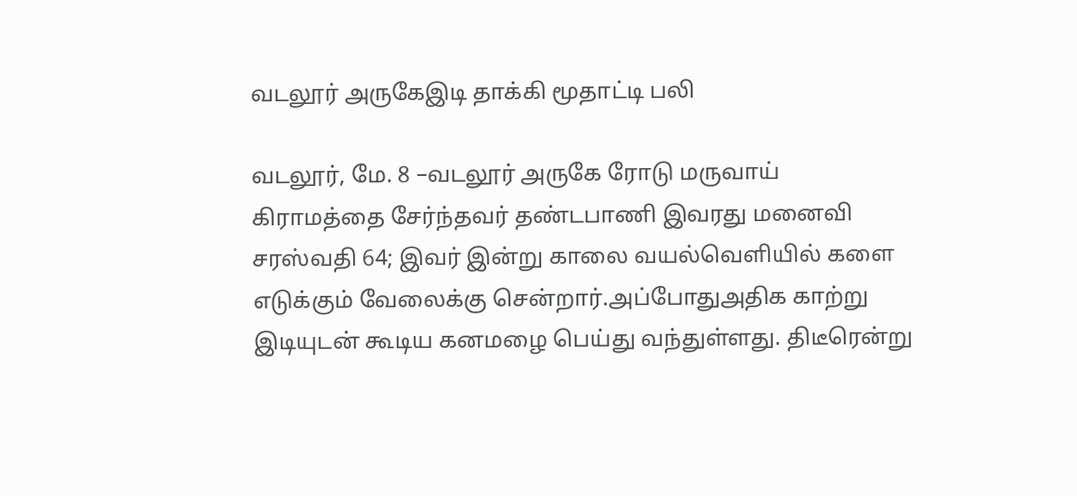வடலூர் அருகேஇடி தாக்கி மூதாட்டி பலி

வடலூர், மே. 8 –வடலூர் அருகே ரோடு மருவாய் கிராமத்தை சேர்ந்தவர் தண்டபாணி இவரது மனைவி சரஸ்வதி 64; இவர் இன்று காலை வயல்வெளியில் களை எடுக்கும் வேலைக்கு சென்றார்.அப்போதுஅதிக காற்று இடியுடன் கூடிய கனமழை பெய்து வந்துள்ளது. திடீரென்று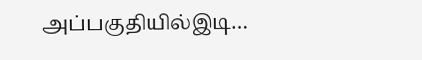அப்பகுதியில்இடி…